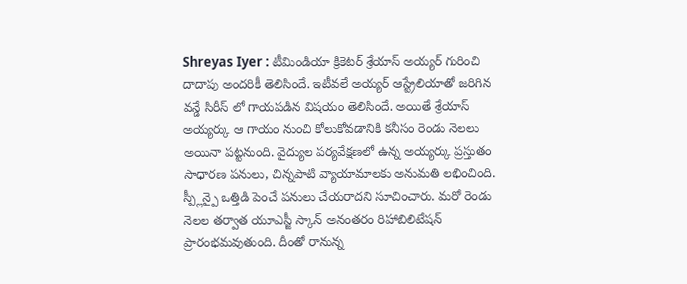Shreyas Iyer : టీమిండియా క్రికెటర్ శ్రేయాస్ అయ్యర్ గురించి దాదాపు అందరికీ తెలిసిందే. ఇటీవలే అయ్యర్ ఆస్ట్రేలియాతో జరిగిన వన్డే సిరీస్ లో గాయపడిన విషయం తెలిసిందే. అయితే శ్రేయాస్ అయ్యర్కు ఆ గాయం నుంచి కోలుకోవడానికి కనీసం రెండు నెలలు అయినా పట్టనుంది. వైద్యుల పర్యవేక్షణలో ఉన్న అయ్యర్కు ప్రస్తుతం సాధారణ పనులు, చిన్నపాటి వ్యాయామాలకు అనుమతి లభించింది. స్ప్లీన్పై ఒత్తిడి పెంచే పనులు చేయరాదని సూచించారు. మరో రెండు నెలల తర్వాత యూఎస్జీ స్కాన్ అనంతరం రిహాబిలిటేషన్ ప్రారంభమవుతుంది. దీంతో రానున్న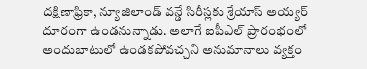దక్షిణాఫ్రికా, న్యూజిలాండ్ వన్డే సిరీస్లకు శ్రేయాస్ అయ్యర్ దూరంగా ఉండనున్నాడు. అలాగే ఐపీఎల్ ప్రారంభంలో అందుబాటులో ఉండకపోవచ్చని అనుమానాలు వ్యక్తం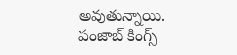అవుతున్నాయి. పంజాబ్ కింగ్స్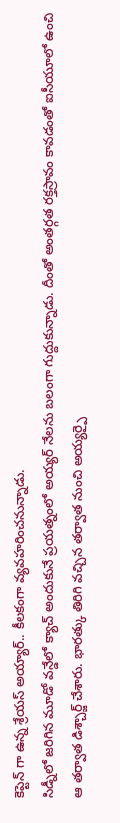కెప్టెన్ గా ఉన్న శ్రేయస్ అయ్యార్.. కీలకంగా వ్యవహరించనున్నాడు.
సిడ్నీలో జరిగిన మూడో వన్డేలో క్యాచ్ అందుకునే ప్రయత్నంలో అయ్యర్ నేలను బలంగా గుద్దుకున్నాడు. దీంతో అంతర్గత రక్తస్రావం కావడంతో ఐసీయూలో ఉంచి ఆ తర్వాత డిశ్చార్జ్ చేశారు. భారత్కు తిరిగి వచ్చిన తర్వాత నుంచి అయ్యర్పై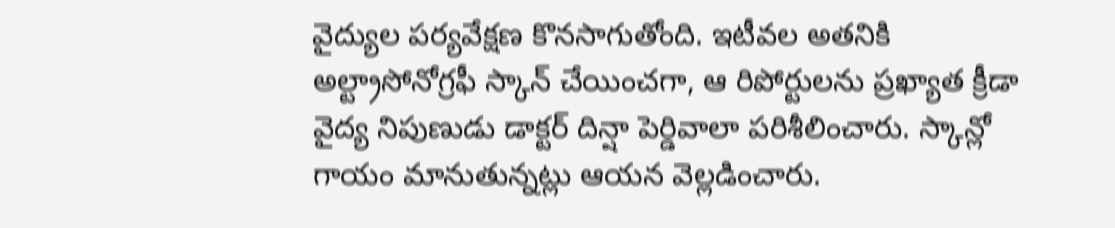వైద్యుల పర్యవేక్షణ కొనసాగుతోంది. ఇటీవల అతనికి అల్ట్రాసోనోగ్రఫీ స్కాన్ చేయించగా, ఆ రిపోర్టులను ప్రఖ్యాత క్రీడా వైద్య నిపుణుడు డాక్టర్ దిన్షా పెర్డివాలా పరిశీలించారు. స్కాన్లో గాయం మానుతున్నట్లు ఆయన వెల్లడించారు.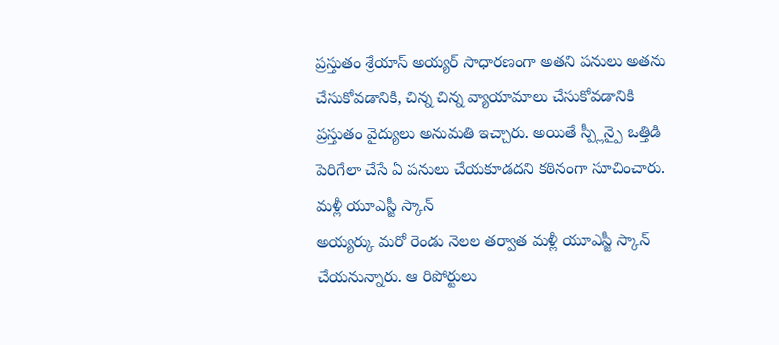ప్రస్తుతం శ్రేయాస్ అయ్యర్ సాధారణంగా అతని పనులు అతను చేసుకోవడానికి, చిన్న చిన్న వ్యాయామాలు చేసుకోవడానికి ప్రస్తుతం వైద్యులు అనుమతి ఇచ్చారు. అయితే స్ప్లీన్పై ఒత్తిడి పెరిగేలా చేసే ఏ పనులు చేయకూడదని కఠినంగా సూచించారు.
మళ్లీ యూఎస్జీ స్కాన్
అయ్యర్కు మరో రెండు నెలల తర్వాత మళ్లీ యూఎస్జీ స్కాన్ చేయనున్నారు. ఆ రిపోర్టులు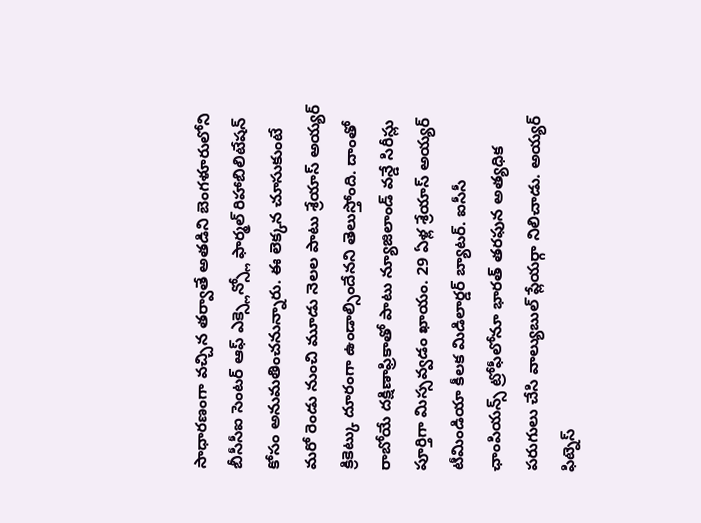సాధారణంగా వచ్చిన తర్వాతే అతడిని బెంగళూరులోని బీసీసీఐ సెంటర్ ఆఫ్ ఎక్స్లెన్స్లో ఫార్మల్ రిహాబిలిటేషన్ కోసం అనుమతించనున్నారు. ఈ లెక్కన చూసుకుంటే మరో రెండు నుంచి మూడు నెలల పాటు శ్రేయాస్ అయ్యర్ క్రికెట్కు దూరంగా ఉండాల్సిందేనని తెలుస్తోంది. దాంతో రాబోయే దక్షిణాఫ్రికాతో పాటు న్యూజిలాండ్ వన్డే సిరీస్లు పూర్తిగా మిస్సవ్వడం ఖాయం. 29 ఏళ్ల శ్రేయాస్ అయ్యర్ టీమిండియా కీలక మిడిలార్డర్ బ్యాటర్. ఐసీసీ ఛాంపియన్స్ ట్రోఫీలోనూ భారత్ తరఫున అత్యధిక పరుగులు చేసి వాల్యుబుల్ ప్లేయర్గా నిలిచాడు. అయ్యర్ ఫిట్నెస్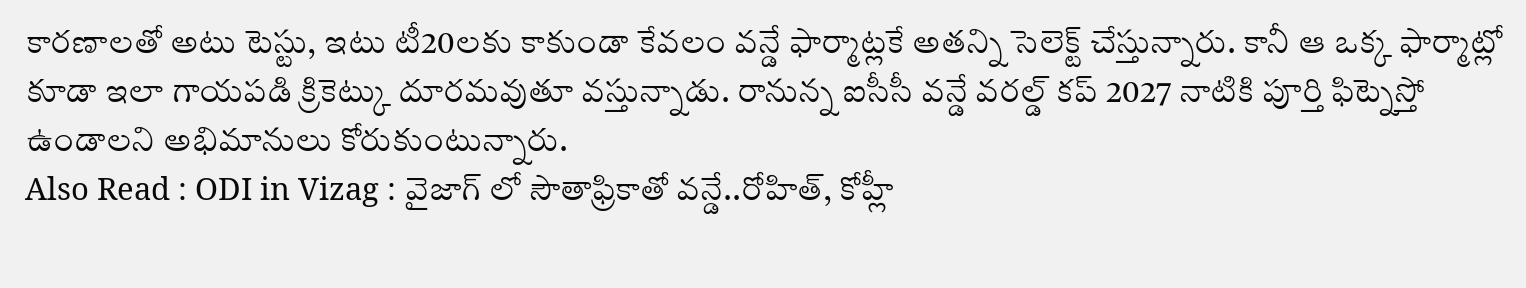కారణాలతో అటు టెస్టు, ఇటు టీ20లకు కాకుండా కేవలం వన్డే ఫార్మాట్లకే అతన్ని సెలెక్ట్ చేస్తున్నారు. కానీ ఆ ఒక్క ఫార్మాట్లో కూడా ఇలా గాయపడి క్రికెట్కు దూరమవుతూ వస్తున్నాడు. రానున్న ఐసీసీ వన్డే వరల్డ్ కప్ 2027 నాటికి పూర్తి ఫిట్నెస్తో ఉండాలని అభిమానులు కోరుకుంటున్నారు.
Also Read : ODI in Vizag : వైజాగ్ లో సౌతాఫ్రికాతో వన్డే..రోహిత్, కోహ్లీ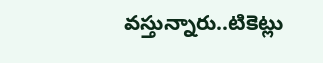వస్తున్నారు..టికెట్లు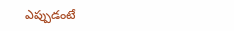ఎప్పుడంటే